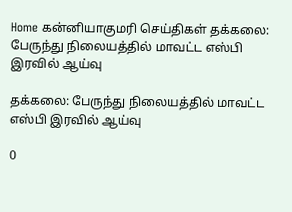Home கன்னியாகுமரி செய்திகள் தக்கலை: பேருந்து நிலையத்தில் மாவட்ட எஸ்பி இரவில் ஆய்வு

தக்கலை: பேருந்து நிலையத்தில் மாவட்ட எஸ்பி இரவில் ஆய்வு

0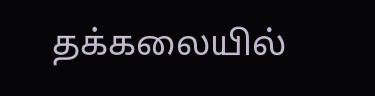தக்கலையில்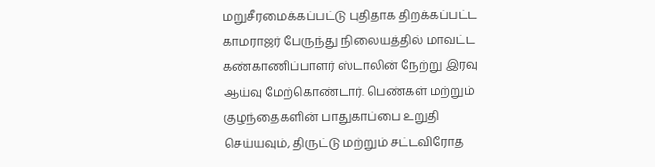மறுசீரமைக்கப்பட்டு புதிதாக திறக்கப்பட்ட காமராஜர் பேருந்து நிலையத்தில் மாவட்ட கண்காணிப்பாளர் ஸ்டாலின் நேற்று இரவு ஆய்வு மேற்கொண்டார். பெண்கள் மற்றும் குழந்தைகளின் பாதுகாப்பை உறுதி செய்யவும், திருட்டு மற்றும் சட்டவிரோத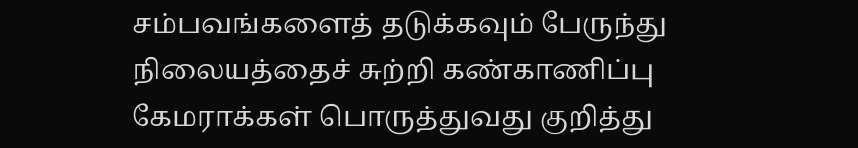சம்பவங்களைத் தடுக்கவும் பேருந்து நிலையத்தைச் சுற்றி கண்காணிப்பு கேமராக்கள் பொருத்துவது குறித்து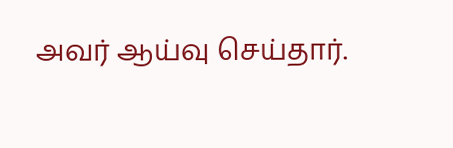அவர் ஆய்வு செய்தார்.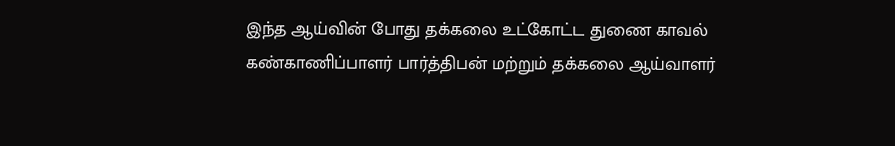இந்த ஆய்வின் போது தக்கலை உட்கோட்ட துணை காவல் கண்காணிப்பாளர் பார்த்திபன் மற்றும் தக்கலை ஆய்வாளர்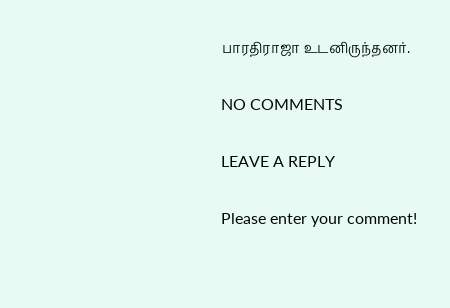பாரதிராஜா உடனிருந்தனர்.

NO COMMENTS

LEAVE A REPLY

Please enter your comment!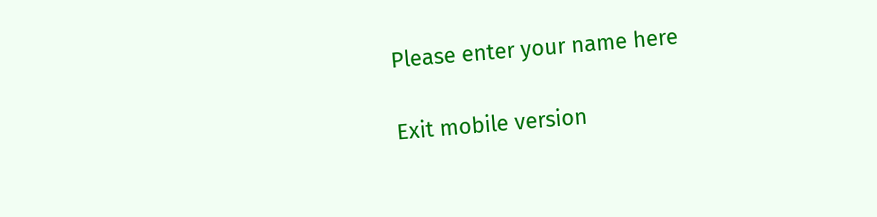Please enter your name here

Exit mobile version